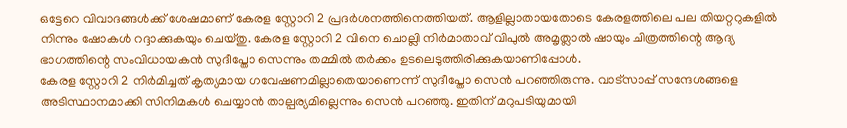ഒട്ടേറെ വിവാദങ്ങൾക്ക് ശേഷമാണ് കേരള സ്റ്റോറി 2 പ്രദർശനത്തിനെത്തിയത്. ആളില്ലാതായതോടെ കേരളത്തിലെ പല തിയറ്ററുകളിൽ നിന്നും ഷോകൾ റദ്ദാക്കുകയും ചെയ്തു. കേരള സ്റ്റോറി 2 വിനെ ചൊല്ലി നിർമാതാവ് വിപുൽ അമൃത്ലാൽ ഷായും ചിത്രത്തിന്റെ ആദ്യ ഭാഗത്തിന്റെ സംവിധായകൻ സുദീപ്തോ സെന്നും തമ്മിൽ തർക്കം ഉടലെടുത്തിരിക്കുകയാണിപ്പോൾ.
കേരള സ്റ്റോറി 2 നിർമിച്ചത് കൃത്യമായ ഗവേഷണമില്ലാതെയാണെന്ന് സുദീപ്തോ സെൻ പറഞ്ഞിരുന്നു. വാട്സാപ്പ് സന്ദേശങ്ങളെ അടിസ്ഥാനമാക്കി സിനിമകൾ ചെയ്യാൻ താല്പര്യമില്ലെന്നും സെൻ പറഞ്ഞു. ഇതിന് മറുപടിയുമായി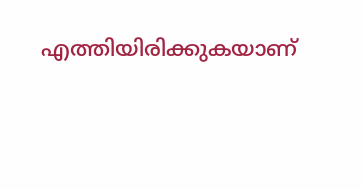എത്തിയിരിക്കുകയാണ്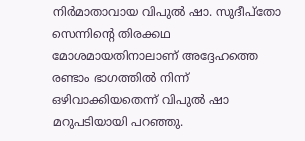നിർമാതാവായ വിപുൽ ഷാ. സുദീപ്തോ സെന്നിന്റെ തിരക്കഥ മോശമായതിനാലാണ് അദ്ദേഹത്തെ രണ്ടാം ഭാഗത്തിൽ നിന്ന് ഒഴിവാക്കിയതെന്ന് വിപുൽ ഷാ മറുപടിയായി പറഞ്ഞു.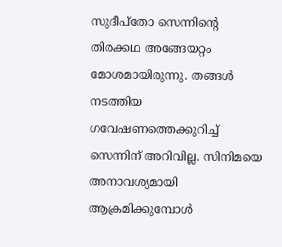സുദീപ്തോ സെന്നിന്റെ തിരക്കഥ അങ്ങേയറ്റം മോശമായിരുന്നു. തങ്ങൾ നടത്തിയ ഗവേഷണത്തെക്കുറിച്ച് സെന്നിന് അറിവില്ല. സിനിമയെ അനാവശ്യമായി ആക്രമിക്കുമ്പോൾ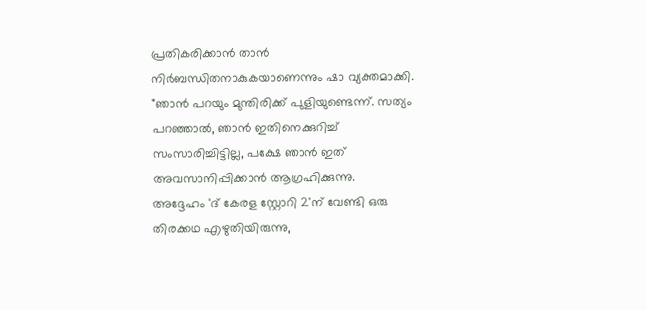പ്രതികരിക്കാൻ താൻ നിർബന്ധിതനാകുകയാണെന്നും ഷാ വ്യക്തമാക്കി. "ഞാൻ പറയും മുന്തിരിക്ക് പുളിയുണ്ടെന്ന്. സത്യം പറഞ്ഞാൽ, ഞാൻ ഇതിനെക്കുറിച്ച് സംസാരിച്ചിട്ടില്ല, പക്ഷേ ഞാൻ ഇത് അവസാനിപ്പിക്കാൻ ആഗ്രഹിക്കുന്നു.
അദ്ദേഹം 'ദ് കേരള സ്റ്റോറി 2'ന് വേണ്ടി ഒരു തിരക്കഥ എഴുതിയിരുന്നു,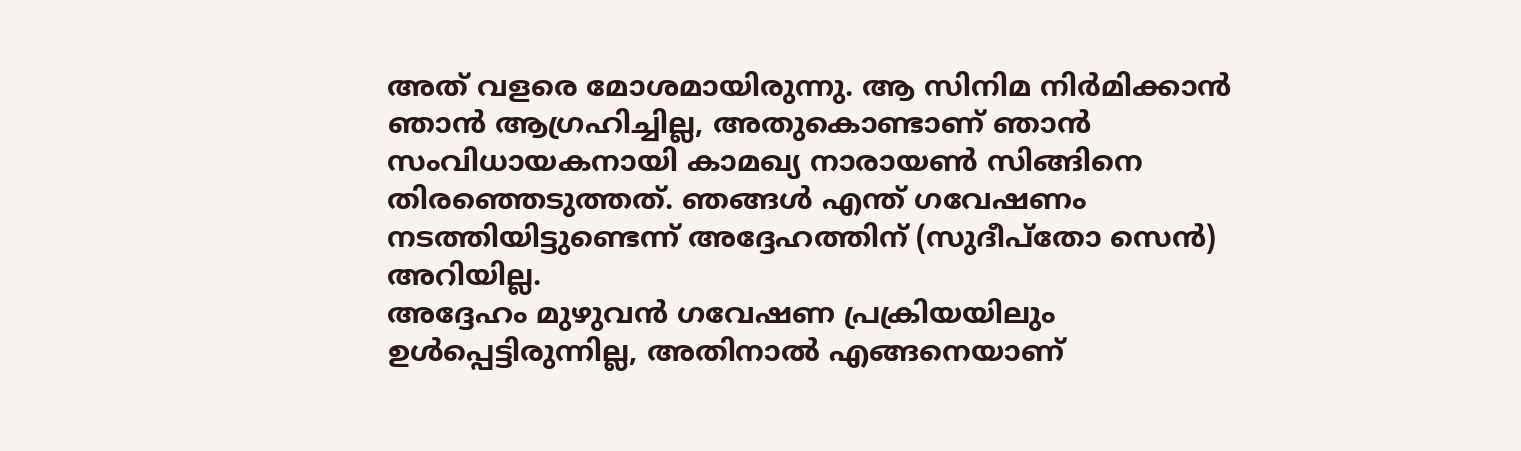അത് വളരെ മോശമായിരുന്നു. ആ സിനിമ നിർമിക്കാൻ ഞാൻ ആഗ്രഹിച്ചില്ല, അതുകൊണ്ടാണ് ഞാൻ സംവിധായകനായി കാമഖ്യ നാരായൺ സിങ്ങിനെ തിരഞ്ഞെടുത്തത്. ഞങ്ങൾ എന്ത് ഗവേഷണം നടത്തിയിട്ടുണ്ടെന്ന് അദ്ദേഹത്തിന് (സുദീപ്തോ സെൻ) അറിയില്ല.
അദ്ദേഹം മുഴുവൻ ഗവേഷണ പ്രക്രിയയിലും ഉൾപ്പെട്ടിരുന്നില്ല, അതിനാൽ എങ്ങനെയാണ്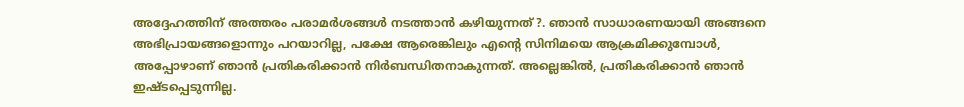അദ്ദേഹത്തിന് അത്തരം പരാമർശങ്ങൾ നടത്താൻ കഴിയുന്നത് ?. ഞാൻ സാധാരണയായി അങ്ങനെ അഭിപ്രായങ്ങളൊന്നും പറയാറില്ല, പക്ഷേ ആരെങ്കിലും എന്റെ സിനിമയെ ആക്രമിക്കുമ്പോൾ, അപ്പോഴാണ് ഞാൻ പ്രതികരിക്കാൻ നിർബന്ധിതനാകുന്നത്. അല്ലെങ്കിൽ, പ്രതികരിക്കാൻ ഞാൻ ഇഷ്ടപ്പെടുന്നില്ല.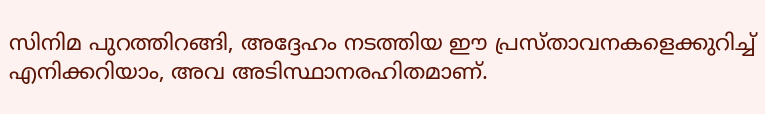സിനിമ പുറത്തിറങ്ങി, അദ്ദേഹം നടത്തിയ ഈ പ്രസ്താവനകളെക്കുറിച്ച് എനിക്കറിയാം, അവ അടിസ്ഥാനരഹിതമാണ്.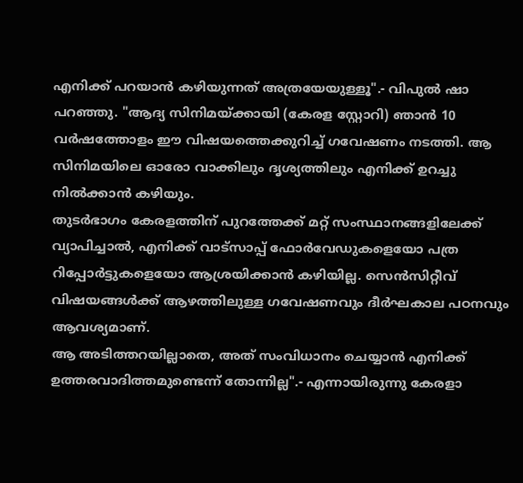എനിക്ക് പറയാൻ കഴിയുന്നത് അത്രയേയുള്ളൂ".- വിപുൽ ഷാ പറഞ്ഞു. "ആദ്യ സിനിമയ്ക്കായി (കേരള സ്റ്റോറി) ഞാൻ 10 വർഷത്തോളം ഈ വിഷയത്തെക്കുറിച്ച് ഗവേഷണം നടത്തി. ആ സിനിമയിലെ ഓരോ വാക്കിലും ദൃശ്യത്തിലും എനിക്ക് ഉറച്ചു നിൽക്കാൻ കഴിയും.
തുടർഭാഗം കേരളത്തിന് പുറത്തേക്ക് മറ്റ് സംസ്ഥാനങ്ങളിലേക്ക് വ്യാപിച്ചാൽ, എനിക്ക് വാട്സാപ്പ് ഫോർവേഡുകളെയോ പത്ര റിപ്പോർട്ടുകളെയോ ആശ്രയിക്കാൻ കഴിയില്ല. സെൻസിറ്റീവ് വിഷയങ്ങൾക്ക് ആഴത്തിലുള്ള ഗവേഷണവും ദീർഘകാല പഠനവും ആവശ്യമാണ്.
ആ അടിത്തറയില്ലാതെ, അത് സംവിധാനം ചെയ്യാൻ എനിക്ക് ഉത്തരവാദിത്തമുണ്ടെന്ന് തോന്നില്ല".- എന്നായിരുന്നു കേരളാ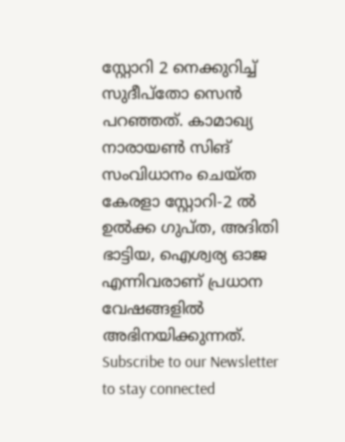സ്റ്റോറി 2 നെക്കുറിച്ച് സുദീപ്തോ സെൻ പറഞ്ഞത്. കാമാഖ്യ നാരായൺ സിങ് സംവിധാനം ചെയ്ത കേരളാ സ്റ്റോറി-2 ൽ ഉൽക്ക ഗുപ്ത, അദിതി ഭാട്ടിയ, ഐശ്വര്യ ഓജ എന്നിവരാണ് പ്രധാന വേഷങ്ങളിൽ അഭിനയിക്കുന്നത്.
Subscribe to our Newsletter to stay connected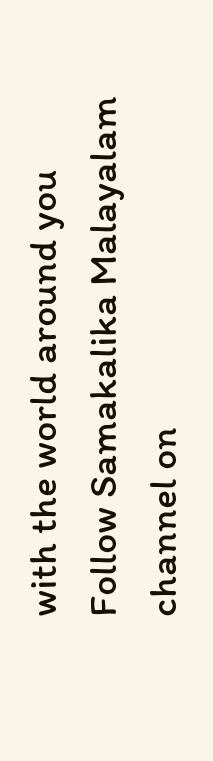with the world around you
Follow Samakalika Malayalam channel on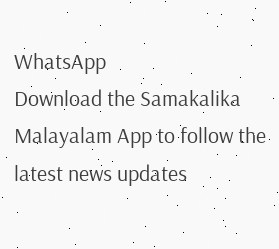WhatsApp
Download the Samakalika Malayalam App to follow the latest news updates